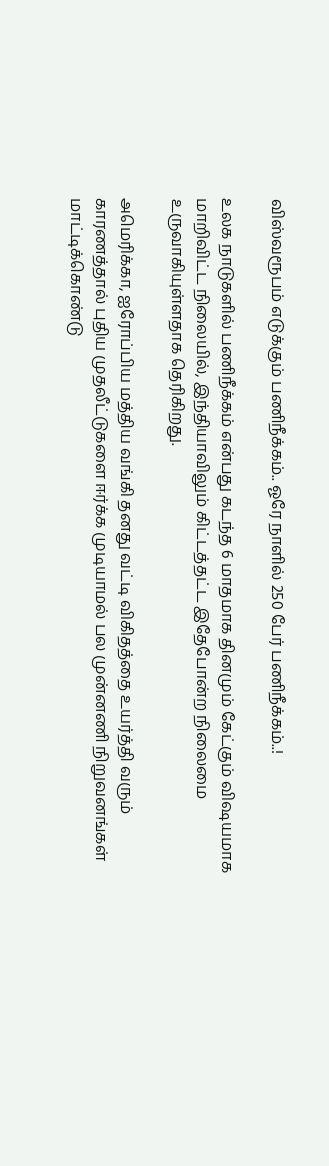விஸ்வரூபம் எடுக்கும் பணிநீக்கம்.. ஓரே நாளில் 250 பேர் பணிநீக்கம்..!

உலக நாடுகளில் பணிநீக்கம் என்பது கடந்த 6 மாதமாக தினமும் கேட்கும் விஷயமாக மாறிவிட்ட நிலையில், இந்தியாவிலும் கிட்டத்தட்ட இதேபோன்ற நிலைமை உருவாகியுள்ளதாக தெரிகிறது.

அமெரிக்கா, ஐரோப்பிய மத்திய வங்கி தனது வட்டி விகிதத்தை உயர்த்தி வரும் காரணத்தால் புதிய முதலீட்டுகளை ஈர்க்க முடியாமல் பல முன்னணி நிறுவனங்கள் மாட்டிக்கொண்டு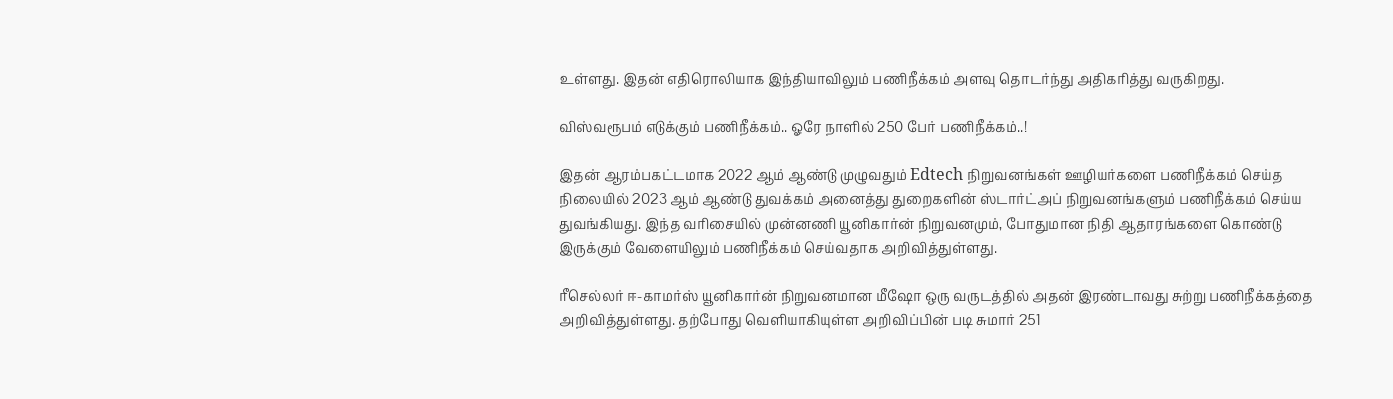உள்ளது. இதன் எதிரொலியாக இந்தியாவிலும் பணிநீக்கம் அளவு தொடர்ந்து அதிகரித்து வருகிறது.

விஸ்வரூபம் எடுக்கும் பணிநீக்கம்.. ஓரே நாளில் 250 பேர் பணிநீக்கம்..!

இதன் ஆரம்பகட்டமாக 2022 ஆம் ஆண்டு முழுவதும் Edtech நிறுவனங்கள் ஊழியர்களை பணிநீக்கம் செய்த நிலையில் 2023 ஆம் ஆண்டு துவக்கம் அனைத்து துறைகளின் ஸ்டார்ட்அப் நிறுவனங்களும் பணிநீக்கம் செய்ய துவங்கியது. இந்த வரிசையில் முன்னணி யூனிகார்ன் நிறுவனமும், போதுமான நிதி ஆதாரங்களை கொண்டு இருக்கும் வேளையிலும் பணிநீக்கம் செய்வதாக அறிவித்துள்ளது.

ரீசெல்லர் ஈ-காமர்ஸ் யூனிகார்ன் நிறுவனமான மீஷோ ஒரு வருடத்தில் அதன் இரண்டாவது சுற்று பணிநீக்கத்தை அறிவித்துள்ளது. தற்போது வெளியாகியுள்ள அறிவிப்பின் படி சுமார் 251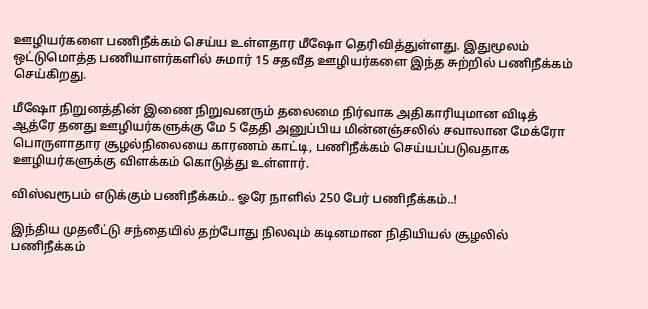ஊழியர்களை பணிநீக்கம் செய்ய உள்ளதார மீஷோ தெரிவித்துள்ளது. இதுமூலம் ஒட்டுமொத்த பணியாளர்களில் சுமார் 15 சதவீத ஊழியர்களை இந்த சுற்றில் பணிநீக்கம் செய்கிறது.

மீஷோ நிறுனத்தின் இணை நிறுவனரும் தலைமை நிர்வாக அதிகாரியுமான விடித் ஆத்ரே தனது ஊழியர்களுக்கு மே 5 தேதி அனுப்பிய மின்னஞ்சலில் சவாலான மேக்ரோ பொருளாதார சூழல்நிலையை காரணம் காட்டி, பணிநீக்கம் செய்யப்படுவதாக ஊழியர்களுக்கு விளக்கம் கொடுத்து உள்ளார்.

விஸ்வரூபம் எடுக்கும் பணிநீக்கம்.. ஓரே நாளில் 250 பேர் பணிநீக்கம்..!

இந்திய முதலீட்டு சந்தையில் தற்போது நிலவும் கடினமான நிதியியல் சூழலில் பணிநீக்கம்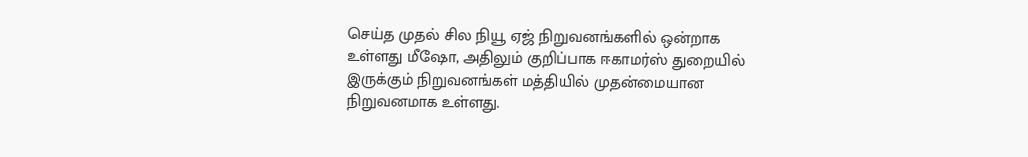செய்த முதல் சில நியூ ஏஜ் நிறுவனங்களில் ஒன்றாக உள்ளது மீஷோ, அதிலும் குறிப்பாக ஈகாமர்ஸ் துறையில் இருக்கும் நிறுவனங்கள் மத்தியில் முதன்மையான நிறுவனமாக உள்ளது.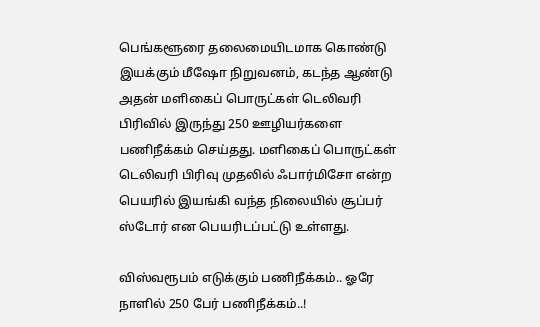பெங்களூரை தலைமையிடமாக கொண்டு இயக்கும் மீஷோ நிறுவனம், கடந்த ஆண்டு அதன் மளிகைப் பொருட்கள் டெலிவரி பிரிவில் இருந்து 250 ஊழியர்களை பணிநீக்கம் செய்தது. மளிகைப் பொருட்கள் டெலிவரி பிரிவு முதலில் ஃபார்மிசோ என்ற பெயரில் இயங்கி வந்த நிலையில் சூப்பர் ஸ்டோர் என பெயரிடப்பட்டு உள்ளது.

விஸ்வரூபம் எடுக்கும் பணிநீக்கம்.. ஓரே நாளில் 250 பேர் பணிநீக்கம்..!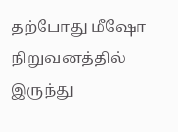தற்போது மீஷோ நிறுவனத்தில் இருந்து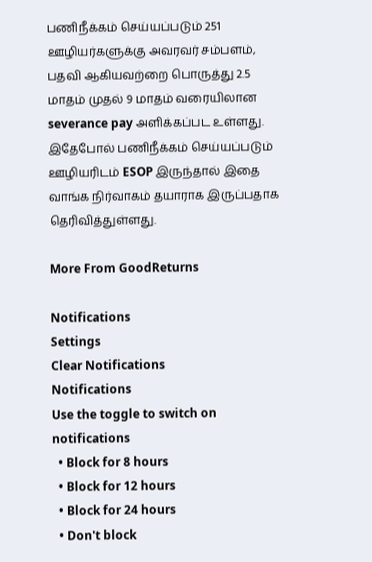பணிநீக்கம் செய்யப்படும் 251 ஊழியர்களுக்கு அவரவர் சம்பளம், பதவி ஆகியவற்றை பொருத்து 2.5 மாதம் முதல் 9 மாதம் வரையிலான severance pay அளிக்கப்பட உள்ளது. இதேபோல் பணிநீக்கம் செய்யப்படும் ஊழியரிடம் ESOP இருந்தால் இதை வாங்க நிர்வாகம் தயாராக இருப்பதாக தெரிவித்துள்ளது.

More From GoodReturns

Notifications
Settings
Clear Notifications
Notifications
Use the toggle to switch on notifications
  • Block for 8 hours
  • Block for 12 hours
  • Block for 24 hours
  • Don't block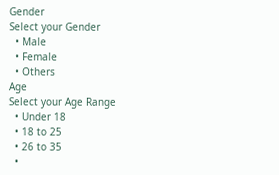Gender
Select your Gender
  • Male
  • Female
  • Others
Age
Select your Age Range
  • Under 18
  • 18 to 25
  • 26 to 35
  •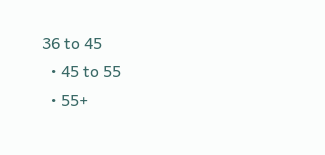36 to 45
  • 45 to 55
  • 55+